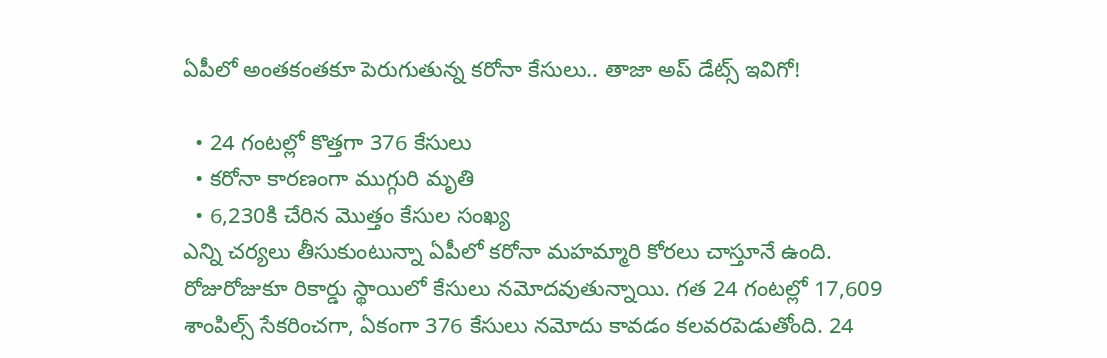ఏపీలో అంతకంతకూ పెరుగుతున్న కరోనా కేసులు.. తాజా అప్ డేట్స్ ఇవిగో!

  • 24 గంటల్లో కొత్తగా 376 కేసులు
  • కరోనా కారణంగా ముగ్గురి మృతి
  • 6,230కి చేరిన మొత్తం కేసుల సంఖ్య
ఎన్ని చర్యలు తీసుకుంటున్నా ఏపీలో కరోనా మహమ్మారి కోరలు చాస్తూనే ఉంది. రోజురోజుకూ రికార్డు స్థాయిలో కేసులు నమోదవుతున్నాయి. గత 24 గంటల్లో 17,609 శాంపిల్స్ సేకరించగా, ఏకంగా 376 కేసులు నమోదు కావడం కలవరపెడుతోంది. 24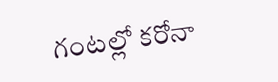గంటల్లో కరోనా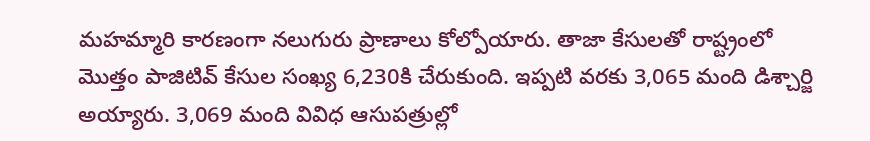మహమ్మారి కారణంగా నలుగురు ప్రాణాలు కోల్పోయారు. తాజా కేసులతో రాష్ట్రంలో మొత్తం పాజిటివ్ కేసుల సంఖ్య 6,230కి చేరుకుంది. ఇప్పటి వరకు 3,065 మంది డిశ్చార్జి అయ్యారు. 3,069 మంది వివిధ ఆసుపత్రుల్లో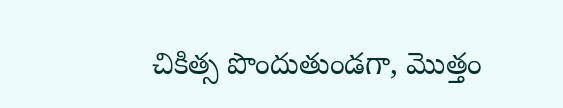చికిత్స పొందుతుండగా, మొత్తం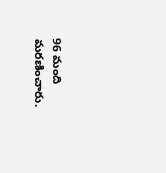96 మంది మరణించారు.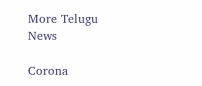More Telugu News

Corona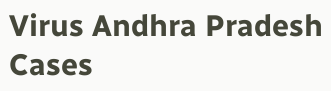Virus Andhra Pradesh Cases